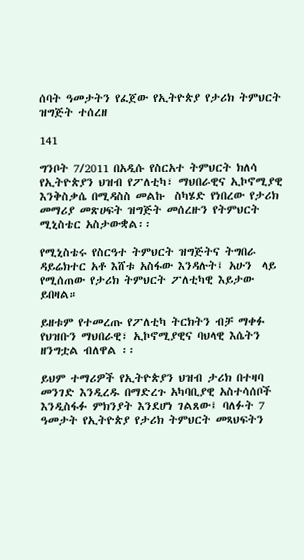ሰባት ዓመታትን የፈጀው የኢትዮጵያ የታሪክ ትምህርት ዝግጅት ተሰረዘ

141

ግንቦት 7/2011 በአዲሱ የስርአተ ትምህርት ክለሳ የኢትዮጵያን ህዝብ የፖለቲካ፣ ማህበራዊና ኢኮኖሚያዊ  እንቅስቃሴ በሚዳስስ መልኩ  ስካሄድ የነበረው የታሪክ መማሪያ መጽሀፍት ዝግጅት መሰረዙን የትምህርት ሚኒስቴር አስታውቋል፡፡

የሚኒስቴሩ የስርዓተ ትምህርት ዝግጅትና ትግበራ ዳይሬክተር አቶ እሸቱ አስፋው እንዳሉት፤ አሁን  ላይ የሚሰጠው የታሪክ ትምህርት ፖለቲካዊ እይታው ይበዛል።

ይዘቱም የተመረጡ የፖለቲካ ትርክትን ብቻ ማቀፉ የህዝቡን ማህበራዊ፣ ኢኮኖሚያዊና ባህላዊ እሴትን ዘንግቷል ብለዋል ፡፡

ይህም ተማሪዎች የኢትዮጵያን ህዝብ ታሪክ በተዛባ መንገድ እንዲረዱ በማድረጉ አካባቢያዊ አስተሳሰቦች እንዲስፋፉ ምክንያት እንደሆነ ገልጸው፤ ባለፉት 7 ዓመታት የኢትዮጵያ የታሪክ ትምህርት መጻህፍትን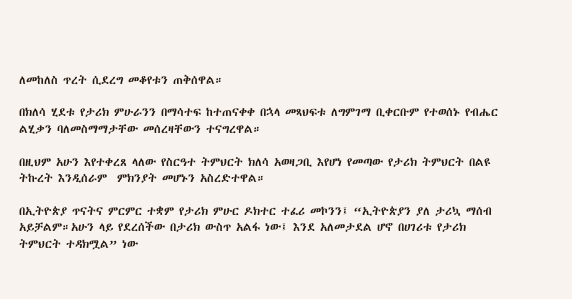ለመከለስ ጥረት ሲደረግ መቆየቱን ጠቅሰዋል።

በክለሳ ሂደቱ የታሪክ ምሁራንን በማሳተፍ ከተጠናቀቀ በኋላ መጻህፍቱ ለግምገማ ቢቀርቡም የተወሰኑ የብሔር ልሂቃን ባለመስማማታቸው መሰረዛቸውን ተናግረዋል።

በዚህም አሁን እየተቀረጸ ላለው የስርዓተ ትምህርት ክለሳ አወዛጋቢ እየሆነ የመጣው የታሪክ ትምህርት በልዩ ትኩረት እንዲሰራም  ምክንያት መሆኑን አስረድተዋል።

በኢትዮጵያ ጥናትና ምርምር ተቋም የታሪክ ምሁር ዶክተር ተፈሪ መኮንን፤ “ኢትዮጵያን ያለ ታሪኳ ማሰብ አይቻልም።አሁን ላይ የደረሰችው በታሪክ ውስጥ አልፋ ነው፤ እንደ አለመታደል ሆኖ በሀገሪቱ የታሪክ ትምህርት ተዳክሟል” ነው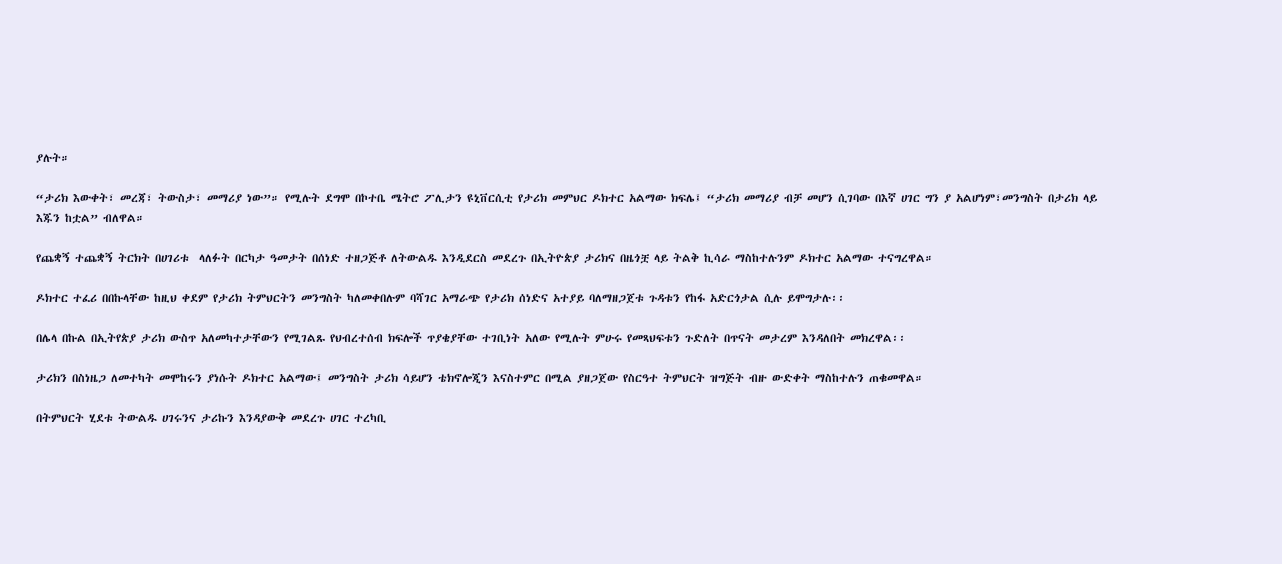ያሉት።

“ታሪክ እውቀት፣ መረጃ፣ ትውስታ፣ መማሪያ ነው”። የሚሉት ደግሞ በኮተቤ ሜትሮ ፖሊታን ዩኒቨርሲቲ የታሪክ መምህር ዶክተር አልማው ክፍሌ፤ “ታሪክ መማሪያ ብቻ መሆን ሲገባው በእኛ ሀገር ግን ያ አልሆነም፣መንግስት በታሪክ ላይ እጁን ከቷል” ብለዋል።

የጨቋኝ ተጨቋኝ ትርክት በሀገሪቱ  ላለፉት በርካታ ዓመታት በሰነድ ተዘጋጅቶ ለትውልዱ እንዲደርስ መደረጉ በኢትዮጵያ ታሪክና በዜጎቿ ላይ ትልቅ ኪሳራ ማስከተሉንም ዶክተር አልማው ተናግረዋል።

ዶክተር ተፈሪ በበኩላቸው ከዚህ ቀደም የታሪክ ትምህርትን መንግስት ካለመቀበሉም ባሻገር አማራጭ የታሪክ ሰነድና አተያይ ባለማዘጋጀቱ ጉዳቱን የከፋ አድርጎታል ሲሉ ይሞግታሉ፡፡

በሌላ በኩል በኢትየጵያ ታሪክ ውስጥ አለመካተታቸውን የሚገልጹ የህብረተሰብ ክፍሎች ጥያቄያቸው ተገቢነት አለው የሚሉት ምሁሩ የመጻህፍቱን ጉድለት በጥናት መታረም እንዳለበት መክረዋል፡፡

ታሪክን በስነዜጋ ለመተካት መሞከሩን ያነሱት ዶክተር አልማው፤ መንግስት ታሪክ ሳይሆን ቴክኖሎጂን እናስተምር በሚል ያዘጋጀው የስርዓተ ትምህርት ዝግጅት ብዙ ውድቀት ማስከተሉን ጠቁመዋል።

በትምህርት ሂደቱ ትውልዱ ሀገሩንና ታሪኩን እንዳያውቅ መደረጉ ሀገር ተረካቢ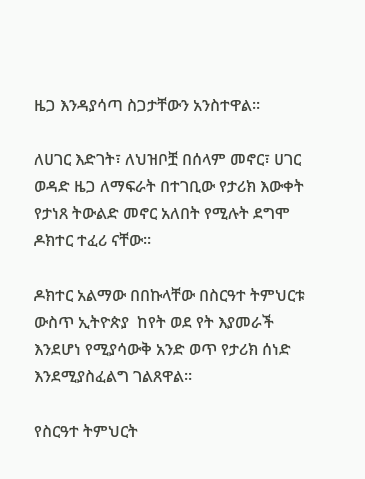ዜጋ እንዳያሳጣ ስጋታቸውን አንስተዋል።

ለሀገር እድገት፣ ለህዝቦቿ በሰላም መኖር፣ ሀገር ወዳድ ዜጋ ለማፍራት በተገቢው የታሪክ እውቀት የታነጸ ትውልድ መኖር አለበት የሚሉት ደግሞ ዶክተር ተፈሪ ናቸው።

ዶክተር አልማው በበኩላቸው በስርዓተ ትምህርቱ ውስጥ ኢትዮጵያ  ከየት ወደ የት እያመራች እንደሆነ የሚያሳውቅ አንድ ወጥ የታሪክ ሰነድ እንደሚያስፈልግ ገልጸዋል።

የስርዓተ ትምህርት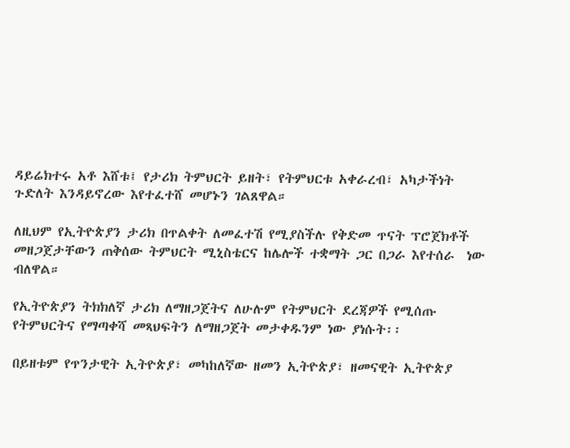ዳይሬክተሩ አቶ እሸቱ፤ የታሪክ ትምህርት ይዘት፣ የትምህርቱ አቀራረብ፣ አካታችነት ጉድለት እንዳይኖረው እየተፈተሸ መሆኑን ገልጸዋል።

ለዚህም የኢትዮጵያን ታሪክ በጥልቀት ለመፈተሽ የሚያስችሉ የቅድመ ጥናት ፕሮጀክቶች መዘጋጀታቸውን ጠቅሰው ትምህርት ሚኒስቴርና ከሌሎች ተቋማት ጋር በጋራ እየተሰራ  ነው ብለዋል።

የኢትዮጵያን ትክክለኛ ታሪክ ለማዘጋጀትና ለሁሉም የትምህርት ደረጃዎች የሚሰጡ የትምህርትና የማጣቀሻ መጻህፍትን ለማዘጋጀት መታቀዱንም ነው ያነሱት፡፡

በይዘቱም የጥንታዊት ኢትዮጵያ፣ መካከለኛው ዘመን ኢትዮጵያ፣ ዘመናዊት ኢትዮጵያ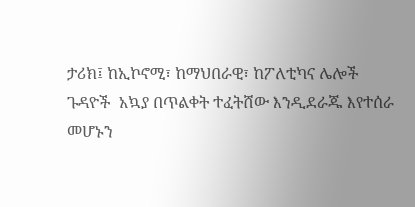ታሪክ፤ ከኢኮኖሚ፣ ከማህበራዊ፣ ከፖለቲካና ሌሎች ጉዳዮች  አኳያ በጥልቀት ተፈትሸው እንዲደራጁ እየተሰራ መሆኑን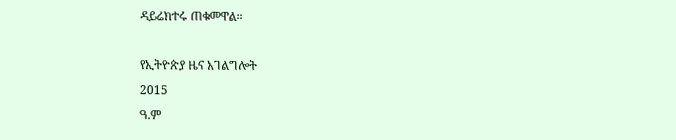ዳይሬክተሩ ጠቁመዋል።

የኢትዮጵያ ዜና አገልግሎት
2015
ዓ.ም